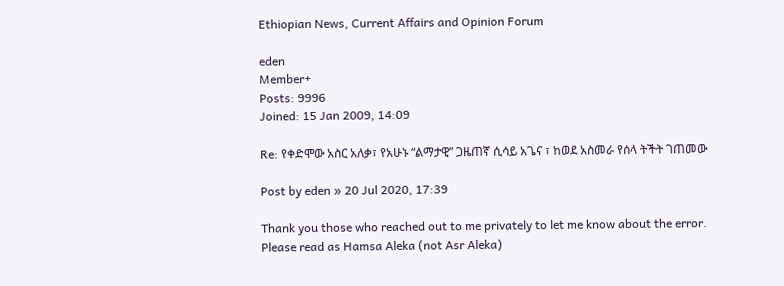Ethiopian News, Current Affairs and Opinion Forum

eden
Member+
Posts: 9996
Joined: 15 Jan 2009, 14:09

Re: የቀድሞው አስር አለቃ፣ የአሁኑ “ልማታዊ” ጋዜጠኛ ሲሳይ አጌና ፣ ከወደ አስመራ የሰላ ትችት ገጠመው

Post by eden » 20 Jul 2020, 17:39

Thank you those who reached out to me privately to let me know about the error. Please read as Hamsa Aleka (not Asr Aleka)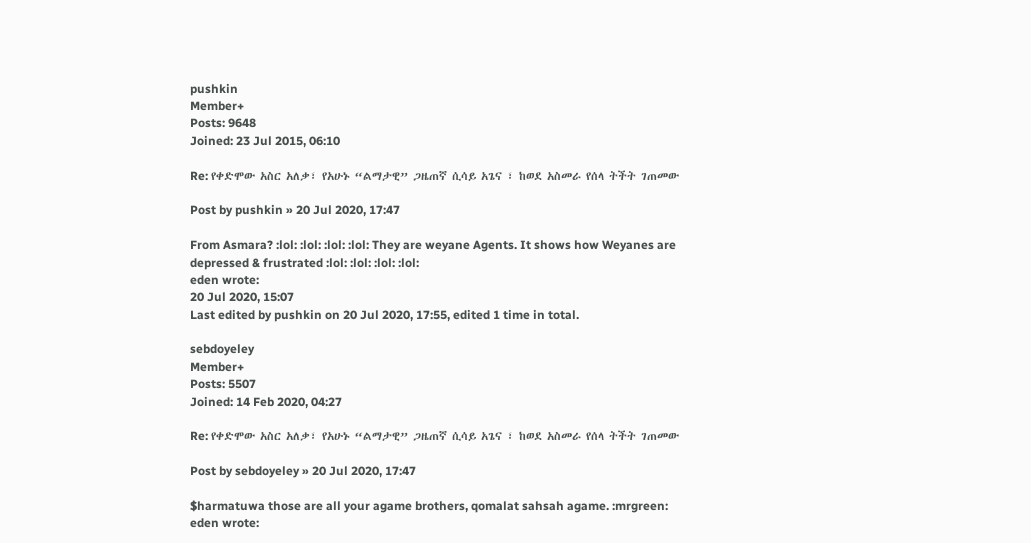pushkin
Member+
Posts: 9648
Joined: 23 Jul 2015, 06:10

Re: የቀድሞው አስር አለቃ፣ የአሁኑ “ልማታዊ” ጋዜጠኛ ሲሳይ አጌና ፣ ከወደ አስመራ የሰላ ትችት ገጠመው

Post by pushkin » 20 Jul 2020, 17:47

From Asmara? :lol: :lol: :lol: :lol: They are weyane Agents. It shows how Weyanes are depressed & frustrated :lol: :lol: :lol: :lol:
eden wrote:
20 Jul 2020, 15:07
Last edited by pushkin on 20 Jul 2020, 17:55, edited 1 time in total.

sebdoyeley
Member+
Posts: 5507
Joined: 14 Feb 2020, 04:27

Re: የቀድሞው አስር አለቃ፣ የአሁኑ “ልማታዊ” ጋዜጠኛ ሲሳይ አጌና ፣ ከወደ አስመራ የሰላ ትችት ገጠመው

Post by sebdoyeley » 20 Jul 2020, 17:47

$harmatuwa those are all your agame brothers, qomalat sahsah agame. :mrgreen:
eden wrote: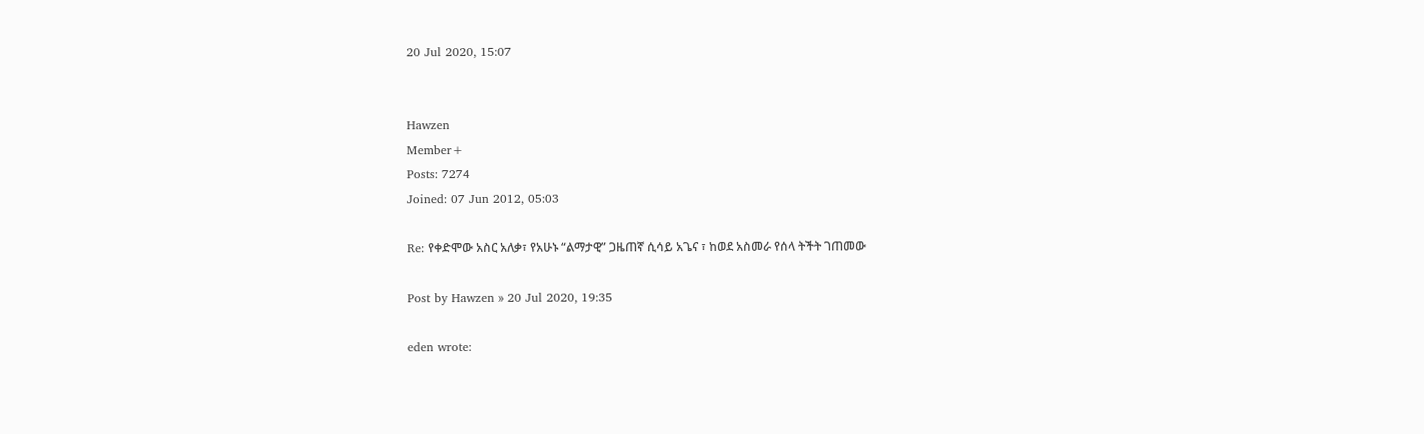20 Jul 2020, 15:07


Hawzen
Member+
Posts: 7274
Joined: 07 Jun 2012, 05:03

Re: የቀድሞው አስር አለቃ፣ የአሁኑ “ልማታዊ” ጋዜጠኛ ሲሳይ አጌና ፣ ከወደ አስመራ የሰላ ትችት ገጠመው

Post by Hawzen » 20 Jul 2020, 19:35

eden wrote: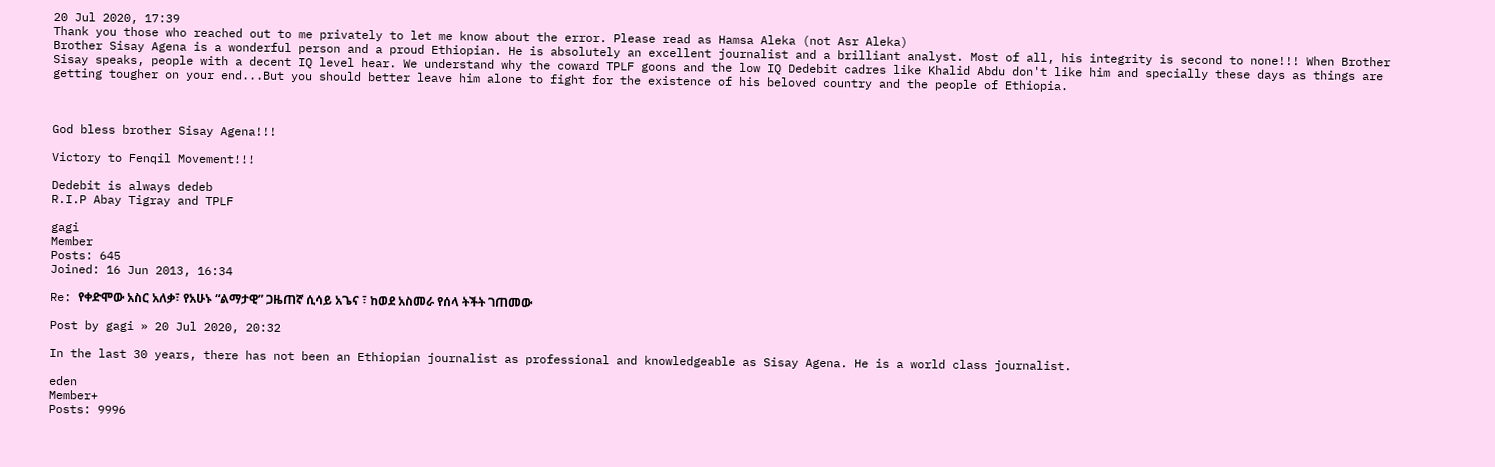20 Jul 2020, 17:39
Thank you those who reached out to me privately to let me know about the error. Please read as Hamsa Aleka (not Asr Aleka)
Brother Sisay Agena is a wonderful person and a proud Ethiopian. He is absolutely an excellent journalist and a brilliant analyst. Most of all, his integrity is second to none!!! When Brother Sisay speaks, people with a decent IQ level hear. We understand why the coward TPLF goons and the low IQ Dedebit cadres like Khalid Abdu don't like him and specially these days as things are getting tougher on your end...But you should better leave him alone to fight for the existence of his beloved country and the people of Ethiopia.



God bless brother Sisay Agena!!!

Victory to Fenqil Movement!!!

Dedebit is always dedeb
R.I.P Abay Tigray and TPLF

gagi
Member
Posts: 645
Joined: 16 Jun 2013, 16:34

Re: የቀድሞው አስር አለቃ፣ የአሁኑ “ልማታዊ” ጋዜጠኛ ሲሳይ አጌና ፣ ከወደ አስመራ የሰላ ትችት ገጠመው

Post by gagi » 20 Jul 2020, 20:32

In the last 30 years, there has not been an Ethiopian journalist as professional and knowledgeable as Sisay Agena. He is a world class journalist.

eden
Member+
Posts: 9996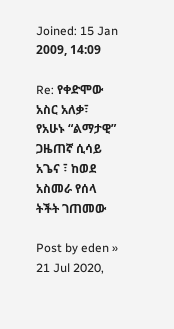Joined: 15 Jan 2009, 14:09

Re: የቀድሞው አስር አለቃ፣ የአሁኑ “ልማታዊ” ጋዜጠኛ ሲሳይ አጌና ፣ ከወደ አስመራ የሰላ ትችት ገጠመው

Post by eden » 21 Jul 2020,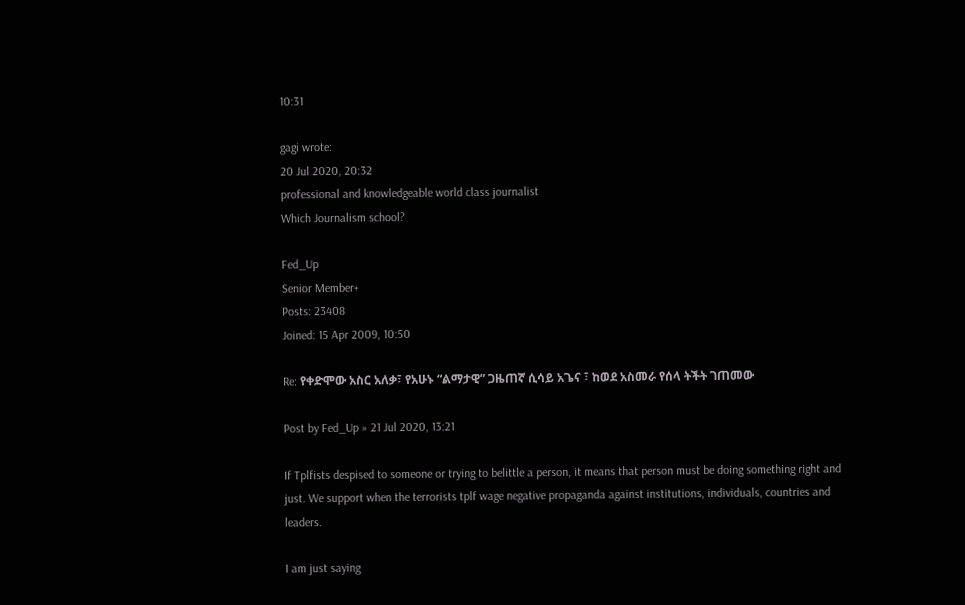10:31

gagi wrote:
20 Jul 2020, 20:32
professional and knowledgeable world class journalist
Which Journalism school?

Fed_Up
Senior Member+
Posts: 23408
Joined: 15 Apr 2009, 10:50

Re: የቀድሞው አስር አለቃ፣ የአሁኑ “ልማታዊ” ጋዜጠኛ ሲሳይ አጌና ፣ ከወደ አስመራ የሰላ ትችት ገጠመው

Post by Fed_Up » 21 Jul 2020, 13:21

If Tplfists despised to someone or trying to belittle a person, it means that person must be doing something right and just. We support when the terrorists tplf wage negative propaganda against institutions, individuals, countries and leaders.

I am just saying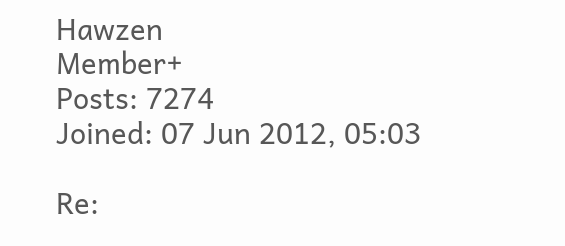Hawzen
Member+
Posts: 7274
Joined: 07 Jun 2012, 05:03

Re: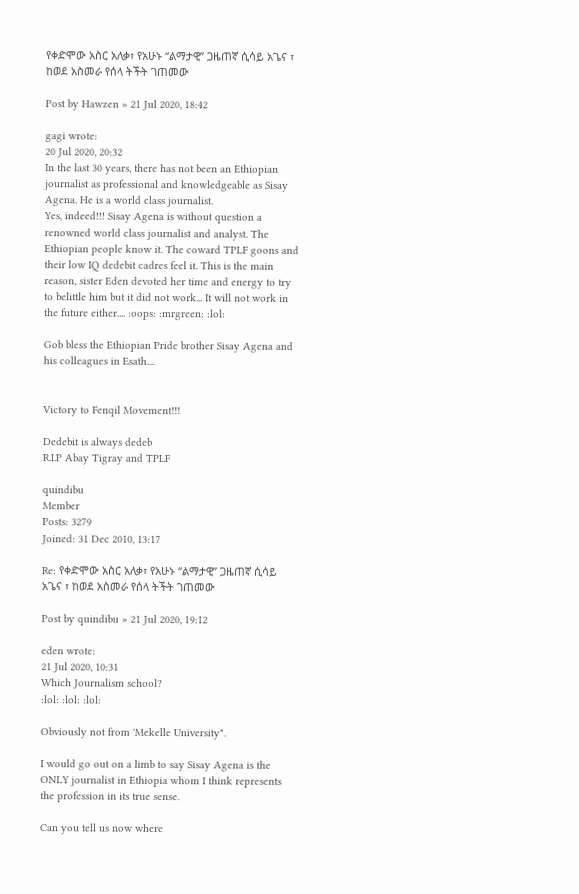የቀድሞው አስር አለቃ፣ የአሁኑ “ልማታዊ” ጋዜጠኛ ሲሳይ አጌና ፣ ከወደ አስመራ የሰላ ትችት ገጠመው

Post by Hawzen » 21 Jul 2020, 18:42

gagi wrote:
20 Jul 2020, 20:32
In the last 30 years, there has not been an Ethiopian journalist as professional and knowledgeable as Sisay Agena. He is a world class journalist.
Yes, indeed!!! Sisay Agena is without question a renowned world class journalist and analyst. The Ethiopian people know it. The coward TPLF goons and their low IQ dedebit cadres feel it. This is the main reason, sister Eden devoted her time and energy to try to belittle him but it did not work... It will not work in the future either.... :oops: :mrgreen: :lol:

Gob bless the Ethiopian Pride brother Sisay Agena and his colleagues in Esath....


Victory to Fenqil Movement!!!

Dedebit is always dedeb
R.I.P Abay Tigray and TPLF

quindibu
Member
Posts: 3279
Joined: 31 Dec 2010, 13:17

Re: የቀድሞው አስር አለቃ፣ የአሁኑ “ልማታዊ” ጋዜጠኛ ሲሳይ አጌና ፣ ከወደ አስመራ የሰላ ትችት ገጠመው

Post by quindibu » 21 Jul 2020, 19:12

eden wrote:
21 Jul 2020, 10:31
Which Journalism school?
:lol: :lol: :lol:

Obviously not from 'Mekelle University".

I would go out on a limb to say Sisay Agena is the ONLY journalist in Ethiopia whom I think represents the profession in its true sense.

Can you tell us now where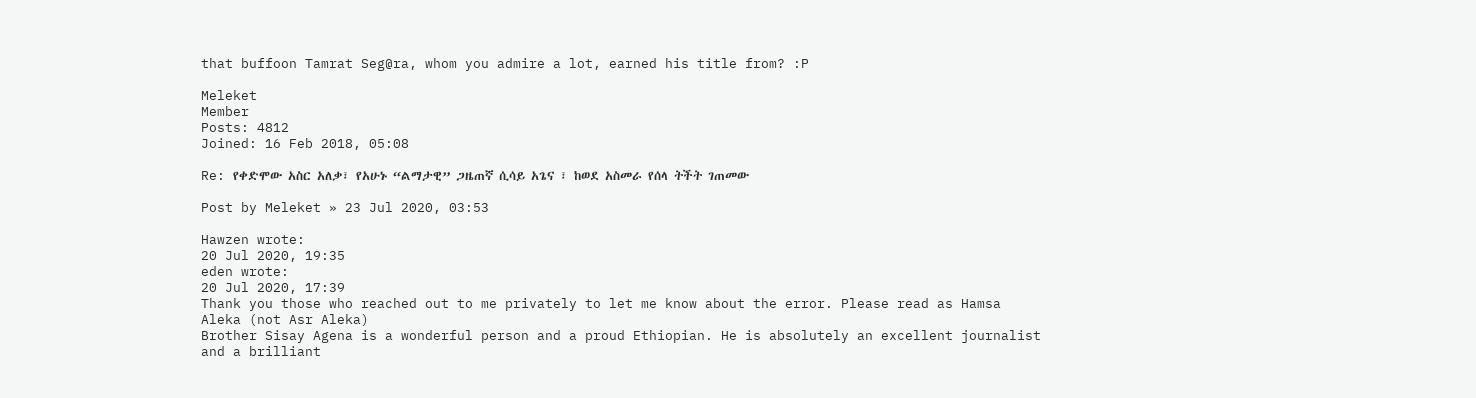that buffoon Tamrat Seg@ra, whom you admire a lot, earned his title from? :P

Meleket
Member
Posts: 4812
Joined: 16 Feb 2018, 05:08

Re: የቀድሞው አስር አለቃ፣ የአሁኑ “ልማታዊ” ጋዜጠኛ ሲሳይ አጌና ፣ ከወደ አስመራ የሰላ ትችት ገጠመው

Post by Meleket » 23 Jul 2020, 03:53

Hawzen wrote:
20 Jul 2020, 19:35
eden wrote:
20 Jul 2020, 17:39
Thank you those who reached out to me privately to let me know about the error. Please read as Hamsa Aleka (not Asr Aleka)
Brother Sisay Agena is a wonderful person and a proud Ethiopian. He is absolutely an excellent journalist and a brilliant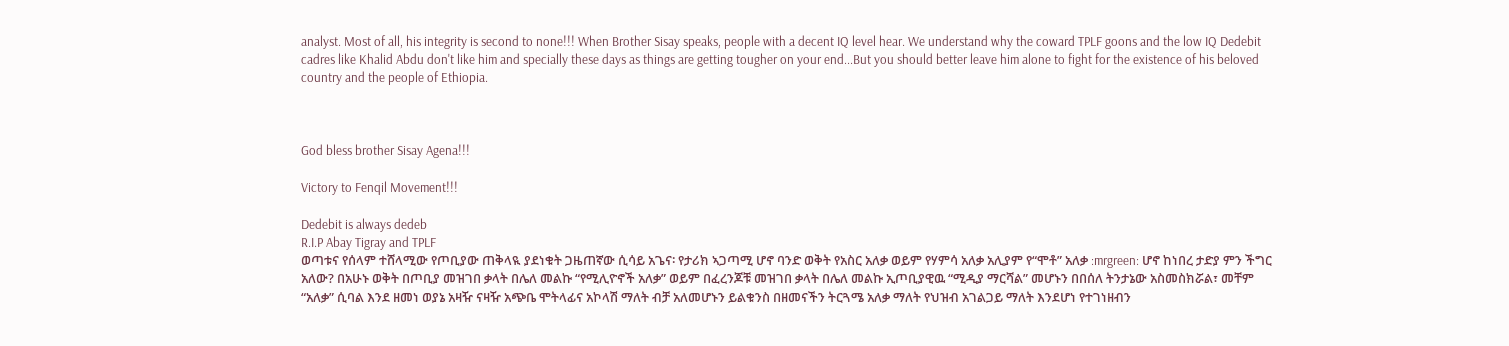analyst. Most of all, his integrity is second to none!!! When Brother Sisay speaks, people with a decent IQ level hear. We understand why the coward TPLF goons and the low IQ Dedebit cadres like Khalid Abdu don't like him and specially these days as things are getting tougher on your end...But you should better leave him alone to fight for the existence of his beloved country and the people of Ethiopia.



God bless brother Sisay Agena!!!

Victory to Fenqil Movement!!!

Dedebit is always dedeb
R.I.P Abay Tigray and TPLF
ወጣቱና የሰላም ተሸላሚው የጦቢያው ጠቅላዪ ያደነቁት ጋዜጠኛው ሲሳይ አጌና፡ የታሪክ ኣጋጣሚ ሆኖ ባንድ ወቅት የአስር አለቃ ወይም የሃምሳ አለቃ አሊያም የ“ሞቶ” አለቃ :mrgreen: ሆኖ ከነበረ ታድያ ምን ችግር አለው? በአሁኑ ወቅት በጦቢያ መዝገበ ቃላት በሌለ መልኩ “የሚሊዮኖች አለቃ” ወይም በፈረንጆቹ መዝገበ ቃላት በሌለ መልኩ ኢጦቢያዊዉ “ሚዲያ ማርሻል” መሆኑን በበሰለ ትንታኔው አስመስክሯል፣ መቸም “አለቃ” ሲባል እንደ ዘመነ ወያኔ አዛዥ ናዛዥ አጭቤ ሞትላፊና አኮላሽ ማለት ብቻ አለመሆኑን ይልቁንስ በዘመናችን ትርጓሜ አለቃ ማለት የህዝብ አገልጋይ ማለት እንደሆነ የተገነዘብን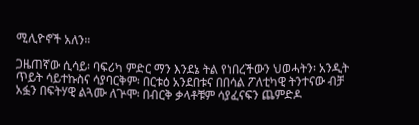ሚሊዮኖች አለን።

ጋዜጠኛው ሲሳይ፡ ባፍሪካ ምድር ማን እንደኔ ትል የነበረችውን ህወሓትን፡ አንዲት ጥይት ሳይተኩስና ሳያባርቅም፡ በርቱዕ አንደበቱና በበሳል ፖለቲካዊ ትንተናው ብቻ አፏን በፍትሃዊ ልጓሙ ለጕሞ፡ በብርቅ ቃላቶቹም ሳያፈናፍን ጨምድዶ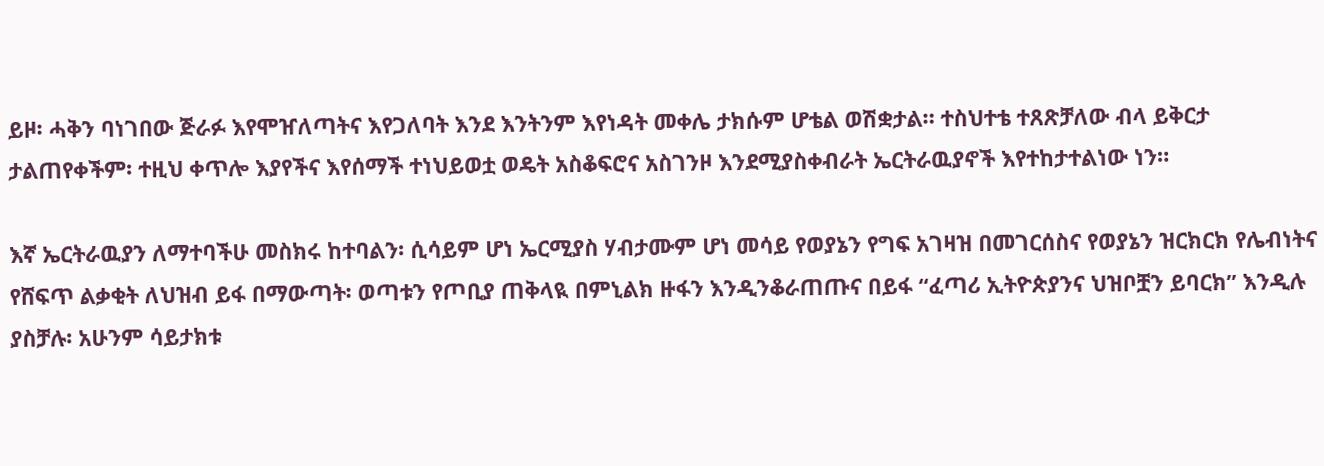ይዞ፡ ሓቅን ባነገበው ጅራፉ እየሞዠለጣትና እየጋለባት እንደ እንትንም እየነዳት መቀሌ ታክሱም ሆቴል ወሽቋታል። ተስህተቴ ተጸጽቻለው ብላ ይቅርታ ታልጠየቀችም፡ ተዚህ ቀጥሎ እያየችና እየሰማች ተነህይወቷ ወዴት አስቆፍሮና አስገንዞ እንደሚያስቀብራት ኤርትራዉያኖች እየተከታተልነው ነን።

እኛ ኤርትራዉያን ለማተባችሁ መስክሩ ከተባልን፡ ሲሳይም ሆነ ኤርሚያስ ሃብታሙም ሆነ መሳይ የወያኔን የግፍ አገዛዝ በመገርሰስና የወያኔን ዝርክርክ የሌብነትና የሸፍጥ ልቃቂት ለህዝብ ይፋ በማውጣት፡ ወጣቱን የጦቢያ ጠቅላዪ በምኒልክ ዙፋን እንዲንቆራጠጡና በይፋ “ፈጣሪ ኢትዮጵያንና ህዝቦቿን ይባርክ” እንዲሉ ያስቻሉ፡ አሁንም ሳይታክቱ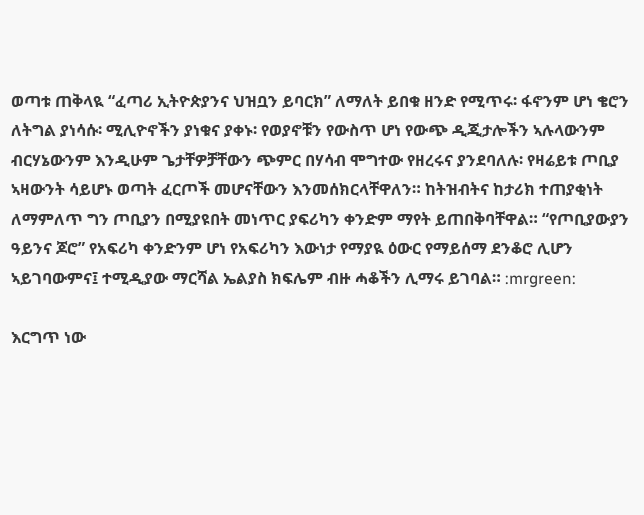ወጣቱ ጠቅላዪ “ፈጣሪ ኢትዮጵያንና ህዝቧን ይባርክ” ለማለት ይበቁ ዘንድ የሚጥሩ፡ ፋኖንም ሆነ ቄሮን ለትግል ያነሳሱ፡ ሚሊዮኖችን ያነቁና ያቀኑ፡ የወያኖቹን የውስጥ ሆነ የውጭ ዲጂታሎችን ኣሉላውንም ብርሃኔውንም እንዲሁም ጌታቸዎቻቸውን ጭምር በሃሳብ ሞግተው የዘረሩና ያንደባለሉ፡ የዛሬይቱ ጦቢያ ኣዛውንት ሳይሆኑ ወጣት ፈርጦች መሆናቸውን እንመሰክርላቸዋለን። ከትዝብትና ከታሪክ ተጠያቂነት ለማምለጥ ግን ጦቢያን በሚያዩበት መነጥር ያፍሪካን ቀንድም ማየት ይጠበቅባቸዋል። “የጦቢያውያን ዓይንና ጆሮ” የአፍሪካ ቀንድንም ሆነ የአፍሪካን እውነታ የማያዪ ዕውር የማይሰማ ደንቆሮ ሊሆን ኣይገባውምና፤ ተሚዲያው ማርሻል ኤልያስ ክፍሌም ብዙ ሓቆችን ሊማሩ ይገባል። :mrgreen:

እርግጥ ነው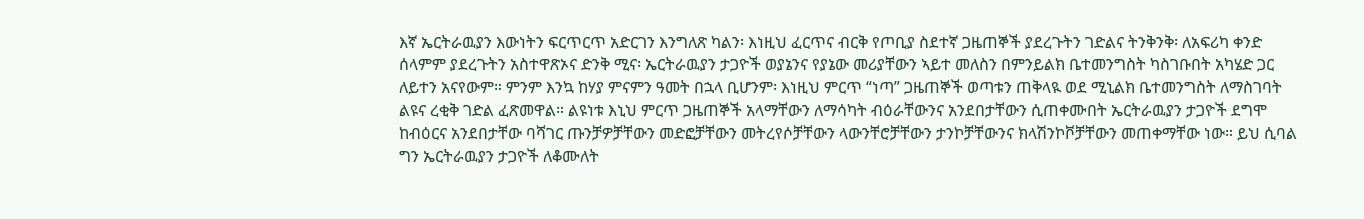እኛ ኤርትራዉያን እውነትን ፍርጥርጥ አድርገን እንግለጽ ካልን፡ እነዚህ ፈርጥና ብርቅ የጦቢያ ስደተኛ ጋዜጠኞች ያደረጉትን ገድልና ትንቅንቅ፡ ለአፍሪካ ቀንድ ሰላምም ያደረጉትን አስተዋጽኦና ድንቅ ሚና፡ ኤርትራዉያን ታጋዮች ወያኔንና የያኔው መሪያቸውን ኣይተ መለስን በምንይልክ ቤተመንግስት ካስገቡበት አካሄድ ጋር ለይተን አናየውም። ምንም እንኳ ከሃያ ምናምን ዓመት በኋላ ቢሆንም፡ እነዚህ ምርጥ “ነጣ” ጋዜጠኞች ወጣቱን ጠቅላዪ ወደ ሚኒልክ ቤተመንግስት ለማስገባት ልዩና ረቂቅ ገድል ፈጽመዋል። ልዩነቱ እኒህ ምርጥ ጋዜጠኞች አላማቸውን ለማሳካት ብዕራቸውንና አንደበታቸውን ሲጠቀሙበት ኤርትራዉያን ታጋዮች ደግሞ ከብዕርና አንደበታቸው ባሻገር ጡንቻዎቻቸውን መድፎቻቸውን መትረየሶቻቸውን ላውንቸሮቻቸውን ታንኮቻቸውንና ክላሽንኮቮቻቸውን መጠቀማቸው ነው። ይህ ሲባል ግን ኤርትራዉያን ታጋዮች ለቆሙለት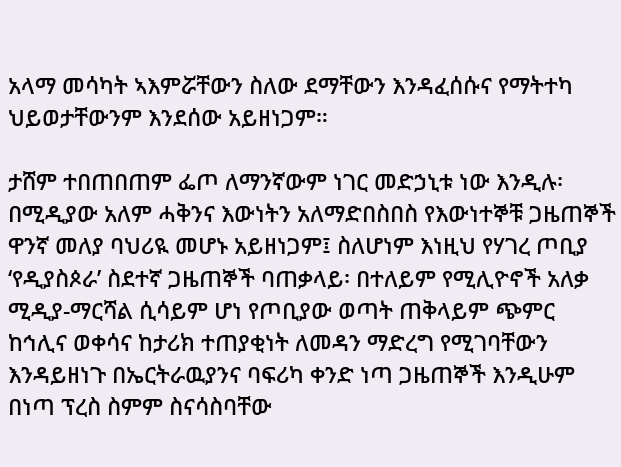አላማ መሳካት ኣእምሯቸውን ስለው ደማቸውን እንዳፈሰሱና የማትተካ ህይወታቸውንም እንደሰው አይዘነጋም።

ታሸም ተበጠበጠም ፌጦ ለማንኛውም ነገር መድኃኒቱ ነው እንዲሉ፡ በሚዲያው አለም ሓቅንና እውነትን አለማድበስበስ የእውነተኞቹ ጋዜጠኞች ዋንኛ መለያ ባህሪዪ መሆኑ አይዘነጋም፤ ስለሆነም እነዚህ የሃገረ ጦቢያ ‘የዲያስጶራ’ ስደተኛ ጋዜጠኞች ባጠቃላይ፡ በተለይም የሚሊዮኖች አለቃ ሚዲያ-ማርሻል ሲሳይም ሆነ የጦቢያው ወጣት ጠቅላይም ጭምር ከኅሊና ወቀሳና ከታሪክ ተጠያቂነት ለመዳን ማድረግ የሚገባቸውን እንዳይዘነጉ በኤርትራዉያንና ባፍሪካ ቀንድ ነጣ ጋዜጠኞች እንዲሁም በነጣ ፕረስ ስምም ስናሳስባቸው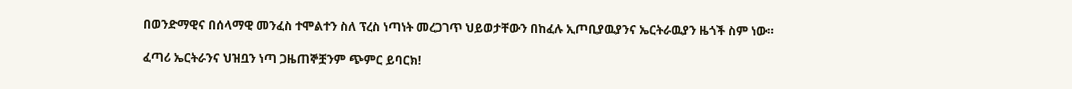በወንድማዊና በሰላማዊ መንፈስ ተሞልተን ስለ ፕረስ ነጣነት መረጋገጥ ህይወታቸውን በከፈሉ ኢጦቢያዉያንና ኤርትራዉያን ዜጎች ስም ነው።

ፈጣሪ ኤርትራንና ህዝቧን ነጣ ጋዜጠኞቿንም ጭምር ይባርክ!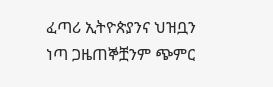ፈጣሪ ኢትዮጵያንና ህዝቧን ነጣ ጋዜጠኞቿንም ጭምር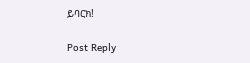ይባርክ!

Post Reply